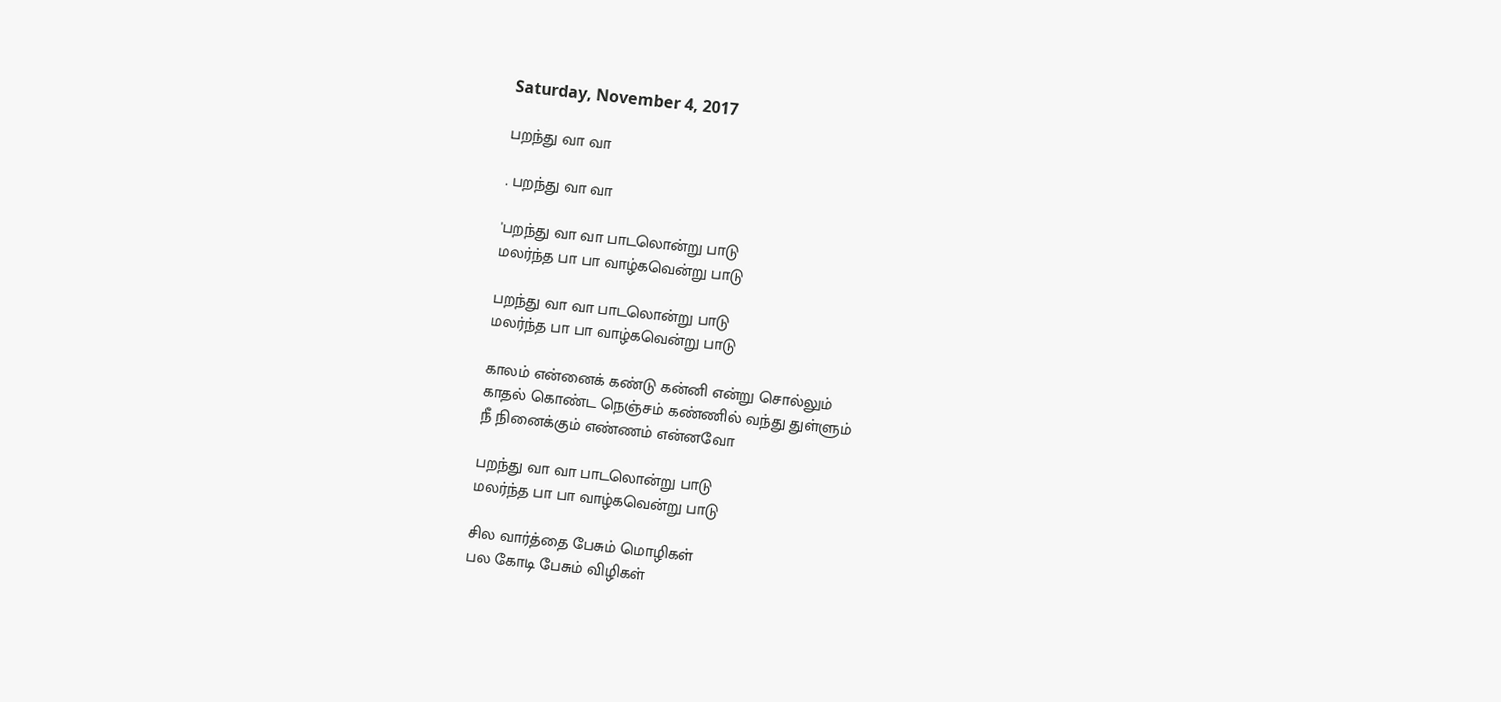Saturday, November 4, 2017

பறந்து வா வா

. பறந்து வா வா

'பறந்து வா வா பாடலொன்று பாடு
மலர்ந்த பா பா வாழ்கவென்று பாடு

பறந்து வா வா பாடலொன்று பாடு
மலர்ந்த பா பா வாழ்கவென்று பாடு

காலம் என்னைக் கண்டு கன்னி என்று சொல்லும்
காதல் கொண்ட நெஞ்சம் கண்ணில் வந்து துள்ளும்
நீ நினைக்கும் எண்ணம் என்னவோ

பறந்து வா வா பாடலொன்று பாடு
மலர்ந்த பா பா வாழ்கவென்று பாடு

சில வார்த்தை பேசும் மொழிகள்
பல கோடி பேசும் விழிகள்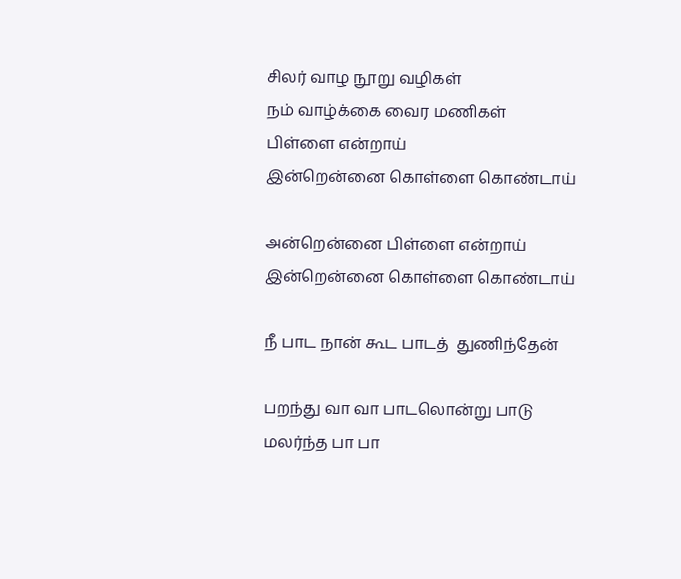சிலர் வாழ நூறு வழிகள்
நம் வாழ்க்கை வைர மணிகள்
பிள்ளை என்றாய்
இன்றென்னை கொள்ளை கொண்டாய்

அன்றென்னை பிள்ளை என்றாய்
இன்றென்னை கொள்ளை கொண்டாய்

நீ பாட நான் கூட பாடத்  துணிந்தேன்

பறந்து வா வா பாடலொன்று பாடு
மலர்ந்த பா பா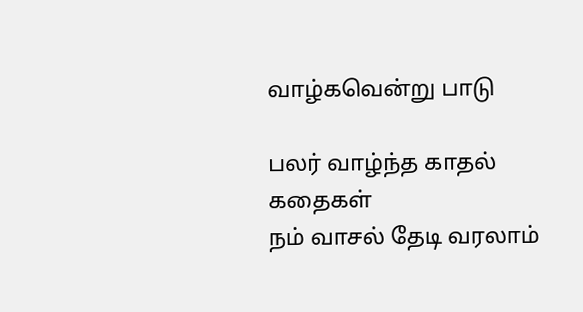வாழ்கவென்று பாடு

பலர் வாழ்ந்த காதல் கதைகள்
நம் வாசல் தேடி வரலாம்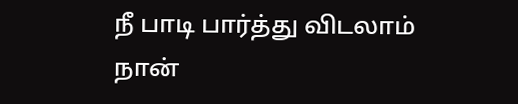நீ பாடி பார்த்து விடலாம்
நான்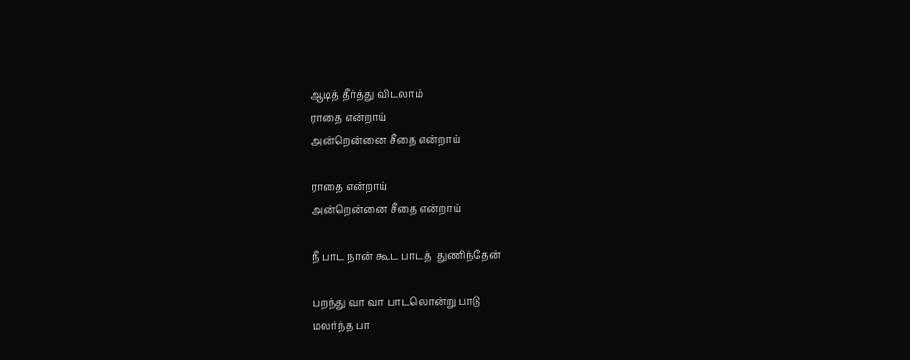ஆடித் தீர்த்து விடலாம்
ராதை என்றாய்
அன்றென்னை சீதை என்றாய்

ராதை என்றாய்
அன்றென்னை சீதை என்றாய்

நீ பாட நான் கூட பாடத்  துணிந்தேன்

பறந்து வா வா பாடலொன்று பாடு
மலர்ந்த பா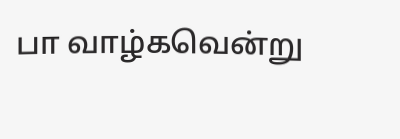பா வாழ்கவென்று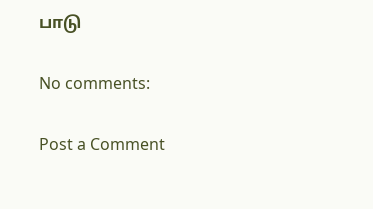பாடு

No comments:

Post a Comment